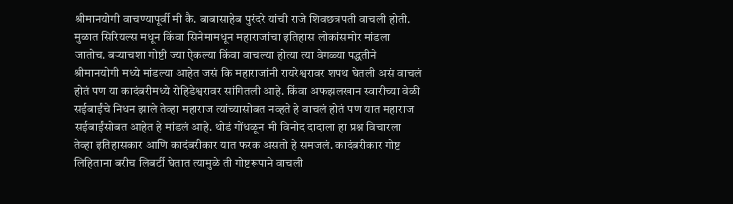श्रीमानयोगी वाचण्यापूर्वी मी कै. बाबासाहेब पुरंदरे यांची राजे शिवछत्रपती वाचली होती. मुळात सिरियल्स मधून किंवा सिनेमामधून महाराजांचा इतिहास लोकांसमोर मांडला जातोच. बऱ्याचशा गोष्टी ज्या ऐकल्या किंवा वाचल्या होत्या त्या वेगळ्या पद्धतीने श्रीमानयोगी मध्ये मांडल्या आहेत जसं कि महाराजांनी रायरेश्वरावर शपथ घेतली असं वाचलं होतं पण या कादंबरीमध्ये रोहिडेश्वरावर सांगितली आहे. किंवा अफझलखान स्वारीच्या वेळी सईबाईंचे निधन झाले तेव्हा महाराज त्यांच्यासोबत नव्हते हे वाचलं होतं पण यात महाराज सईबाईंसोबत आहेत हे मांडलं आहे. थोडं गोंधळून मी विनोद दादाला हा प्रश्न विचारला तेव्हा इतिहासकार आणि कादंबरीकार यात फरक असतो हे समजलं. कादंबरीकार गोष्ट लिहिताना बरीच लिबर्टी घेतात त्यामुळे ती गोष्टरूपाने वाचली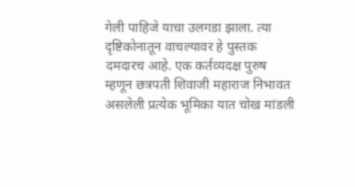गेली पाहिजे याचा उलगडा झाला. त्या दृष्टिकोनातून वाचल्यावर हे पुस्तक दमदारच आहे. एक कर्तव्यदक्ष पुरुष म्हणून छत्रपती शिवाजी महाराज निभावत असलेली प्रत्येक भूमिका यात चोख मांडली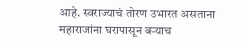आहे. स्वराज्याचं तोरण उभारत असताना महाराजांना घरापासून बऱ्याच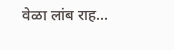वेळा लांब राह...